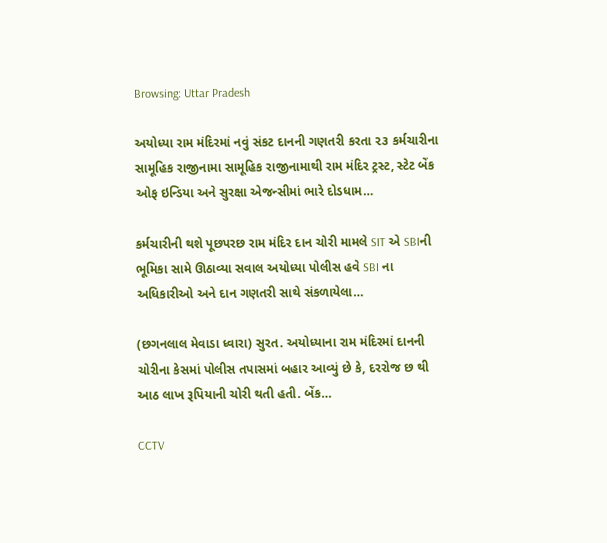Browsing: Uttar Pradesh

અયોધ્યા રામ મંદિરમાં નવું સંકટ દાનની ગણતરી કરતા ૨૩ કર્મચારીના સામૂહિક રાજીનામા સામૂહિક રાજીનામાથી રામ મંદિર ટ્રસ્ટ, સ્ટેટ બેંક ઓફ ઇન્ડિયા અને સુરક્ષા એજન્સીમાં ભારે દોડધામ…

કર્મચારીની થશે પૂછપરછ રામ મંદિર દાન ચોરી મામલે SIT એ SBIની ભૂમિકા સામે ઊઠાવ્યા સવાલ અયોધ્યા પોલીસ હવે SBI ના અધિકારીઓ અને દાન ગણતરી સાથે સંકળાયેલા…

(છગનલાલ મેવાડા ધ્વારા) સુરત. અયોધ્યાના રામ મંદિરમાં દાનની ચોરીના કેસમાં પોલીસ તપાસમાં બહાર આવ્યું છે કે, દરરોજ છ થી આઠ લાખ રૂપિયાની ચોરી થતી હતી. બેંક…

CCTV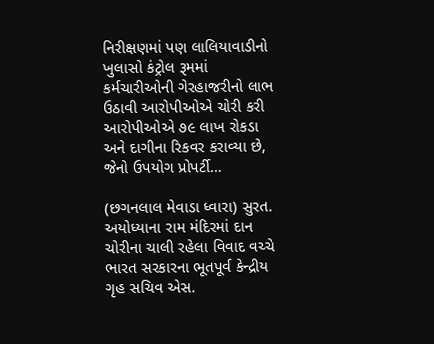નિરીક્ષણમાં પણ લાલિયાવાડીનો ખુલાસો કંટ્રોલ રૂમમાં કર્મચારીઓની ગેરહાજરીનો લાભ ઉઠાવી આરોપીઓએ ચોરી કરી આરોપીઓએ ૭૯ લાખ રોકડા અને દાગીના રિકવર કરાવ્યા છે, જેનો ઉપયોગ પ્રોપર્ટી…

(છગનલાલ મેવાડા ધ્વારા) સુરત.      અયોધ્યાના રામ મંદિરમાં દાન ચોરીના ચાલી રહેલા વિવાદ વચ્ચે ભારત સરકારના ભૂતપૂર્વ કેન્દ્રીય ગૃહ સચિવ એસ.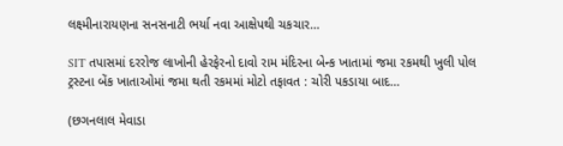લક્ષ્મીનારાયણના સનસનાટી ભર્યા નવા આક્ષેપથી ચકચાર…

SIT તપાસમાં દરરોજ લાખોની હેરફેરનો દાવો રામ મંદિરના બેન્ક ખાતામાં જમા રકમથી ખુલી પોલ ટ્રસ્ટના બેંક ખાતાઓમાં જમા થતી રકમમાં મોટો તફાવત : ચોરી પકડાયા બાદ…

(છગનલાલ મેવાડા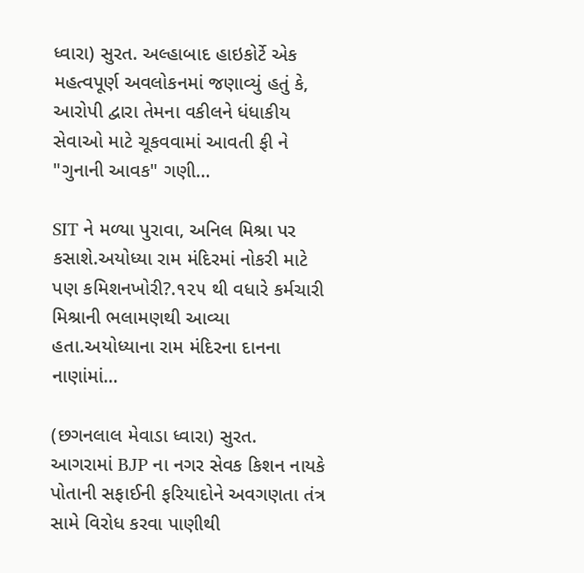ધ્વારા) સુરત. અલ્હાબાદ હાઇકોર્ટે એક મહત્વપૂર્ણ અવલોકનમાં જણાવ્યું હતું કે, આરોપી દ્વારા તેમના વકીલને ધંધાકીય સેવાઓ માટે ચૂકવવામાં આવતી ફી ને "ગુનાની આવક" ગણી…

SIT ને મળ્યા પુરાવા, અનિલ મિશ્રા પર કસાશે.અયોધ્યા રામ મંદિરમાં નોકરી માટે પણ કમિશનખોરી?.૧૨૫ થી વધારે કર્મચારી મિશ્રાની ભલામણથી આવ્યા હતા.અયોધ્યાના રામ મંદિરના દાનના નાણાંમાં…

(છગનલાલ મેવાડા ધ્વારા) સુરત.      આગરામાં BJP ના નગર સેવક કિશન નાયકે પોતાની સફાઈની ફરિયાદોને અવગણતા તંત્ર સામે વિરોધ કરવા પાણીથી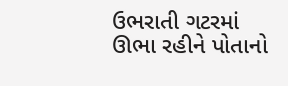ઉભરાતી ગટરમાં ઊભા રહીને પોતાનો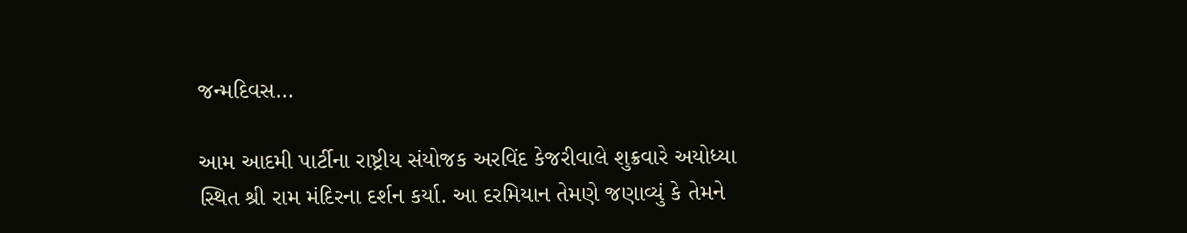જન્મદિવસ…

આમ આદમી પાર્ટીના રાષ્ટ્રીય સંયોજક અરવિંદ કેજરીવાલે શુક્રવારે અયોધ્યા સ્થિત શ્રી રામ મંદિરના દર્શન કર્યા. આ દરમિયાન તેમણે જણાવ્યું કે તેમને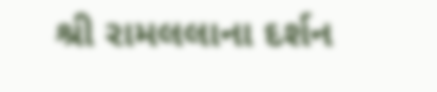શ્રી રામલલાના દર્શન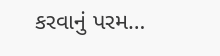કરવાનું પરમ…